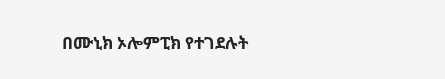በሙኒክ ኦሎምፒክ የተገደሉት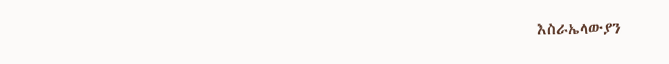እስራኤላውያን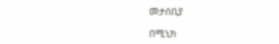መታሰቢያ

በሚኒክ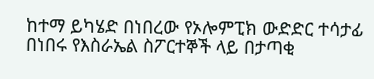ከተማ ይካሄድ በነበረው የኦሎምፒክ ውድድር ተሳታፊ በነበሩ የእስራኤል ስፖርተኞች ላይ በታጣቂ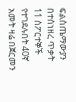ፍልስጤማውያን በተሰነዘረ ጥቃት 11 ስፖርተኞች የተገደሉበት 40ኛ አመት ዛሬ በጀርመን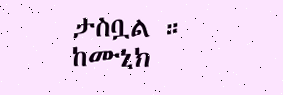ታስቧል ። ከሙኒክ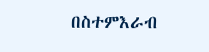በስተምእራብ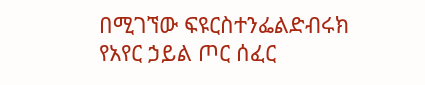በሚገኘው ፍዩርስተንፌልድብሩክ የአየር ኃይል ጦር ሰፈር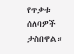የጥቃቱ ሰለባዎች ታስበዋል።